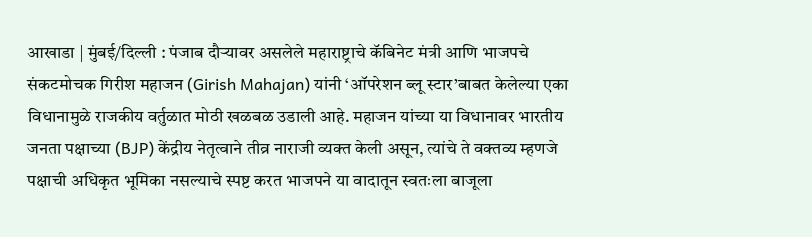आखाडा | मुंबई/दिल्ली : पंजाब दौऱ्यावर असलेले महाराष्ट्राचे कॅबिनेट मंत्री आणि भाजपचे संकटमोचक गिरीश महाजन (Girish Mahajan) यांनी ‘ऑपरेशन ब्लू स्टार’बाबत केलेल्या एका विधानामुळे राजकीय वर्तुळात मोठी खळबळ उडाली आहे. महाजन यांच्या या विधानावर भारतीय जनता पक्षाच्या (BJP) केंद्रीय नेतृत्वाने तीव्र नाराजी व्यक्त केली असून, त्यांचे ते वक्तव्य म्हणजे पक्षाची अधिकृत भूमिका नसल्याचे स्पष्ट करत भाजपने या वादातून स्वतःला बाजूला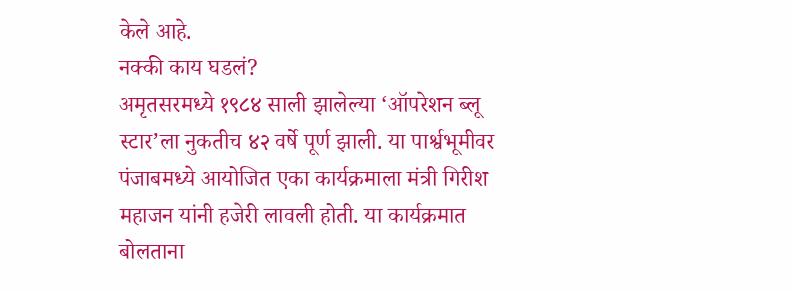केले आहे.
नक्की काय घडलं?
अमृतसरमध्ये १९८४ साली झालेल्या ‘ऑपरेशन ब्लू स्टार’ला नुकतीच ४२ वर्षे पूर्ण झाली. या पार्श्वभूमीवर पंजाबमध्ये आयोजित एका कार्यक्रमाला मंत्री गिरीश महाजन यांनी हजेरी लावली होती. या कार्यक्रमात बोलताना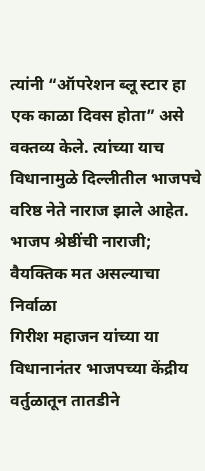त्यांनी “ऑपरेशन ब्लू स्टार हा एक काळा दिवस होता” असे वक्तव्य केले. त्यांच्या याच विधानामुळे दिल्लीतील भाजपचे वरिष्ठ नेते नाराज झाले आहेत.
भाजप श्रेष्ठींची नाराजी; वैयक्तिक मत असल्याचा निर्वाळा
गिरीश महाजन यांच्या या विधानानंतर भाजपच्या केंद्रीय वर्तुळातून तातडीने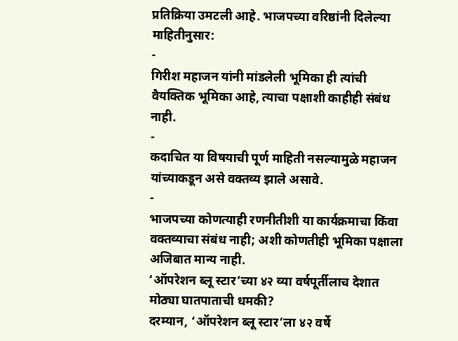प्रतिक्रिया उमटली आहे. भाजपच्या वरिष्ठांनी दिलेल्या माहितीनुसार:
-
गिरीश महाजन यांनी मांडलेली भूमिका ही त्यांची वैयक्तिक भूमिका आहे, त्याचा पक्षाशी काहीही संबंध नाही.
-
कदाचित या विषयाची पूर्ण माहिती नसल्यामुळे महाजन यांच्याकडून असे वक्तव्य झाले असावे.
-
भाजपच्या कोणत्याही रणनीतीशी या कार्यक्रमाचा किंवा वक्तव्याचा संबंध नाही; अशी कोणतीही भूमिका पक्षाला अजिबात मान्य नाही.
‘ऑपरेशन ब्लू स्टार’च्या ४२ व्या वर्षपूर्तीलाच देशात मोठ्या घातपाताची धमकी?
दरम्यान, ‘ऑपरेशन ब्लू स्टार’ला ४२ वर्षे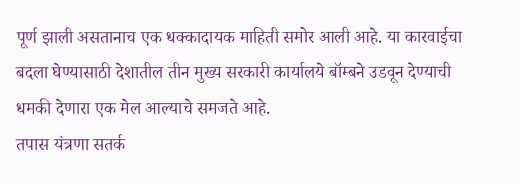पूर्ण झाली असतानाच एक धक्कादायक माहिती समोर आली आहे. या कारवाईचा बदला घेण्यासाठी देशातील तीन मुख्य सरकारी कार्यालये बॉम्बने उडवून देण्याची धमकी देणारा एक मेल आल्याचे समजते आहे.
तपास यंत्रणा सतर्क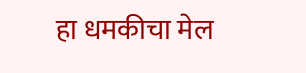हा धमकीचा मेल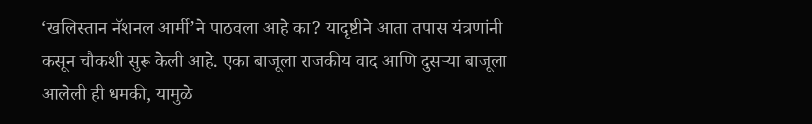‘खलिस्तान नॅशनल आर्मी’ने पाठवला आहे का? यादृष्टीने आता तपास यंत्रणांनी कसून चौकशी सुरू केली आहे. एका बाजूला राजकीय वाद आणि दुसऱ्या बाजूला आलेली ही धमकी, यामुळे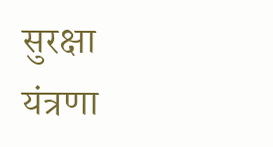सुरक्षा यंत्रणा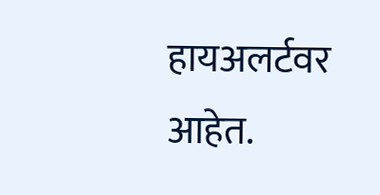हायअलर्टवर आहेत.